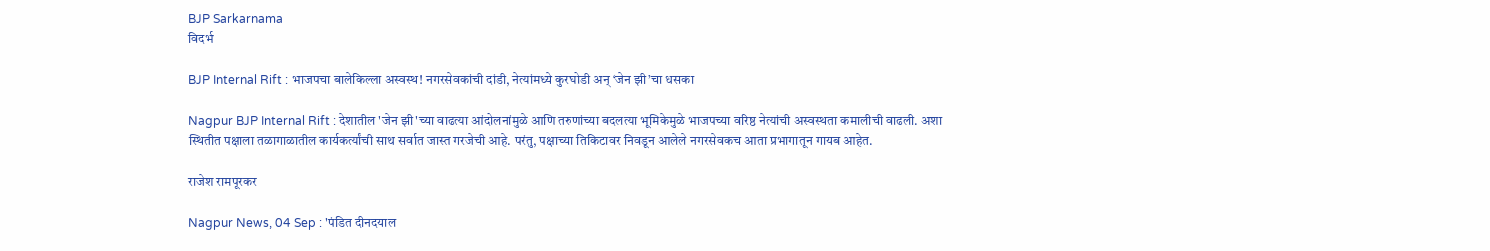BJP Sarkarnama
विदर्भ

BJP Internal Rift : भाजपचा बालेकिल्ला अस्वस्थ! नगरसेवकांची दांडी, नेत्यांमध्ये कुरघोडी अन् ‘जेन झी’चा धसका

Nagpur BJP Internal Rift : देशातील 'जेन झी'च्या वाढत्या आंदोलनांमुळे आणि तरुणांच्या बदलत्या भूमिकेमुळे भाजपच्या वरिष्ठ नेत्यांची अस्वस्थता कमालीची वाढली. अशा स्थितीत पक्षाला तळागाळातील कार्यकर्त्यांची साथ सर्वात जास्त गरजेची आहे. परंतु, पक्षाच्या तिकिटावर निवडून आलेले नगरसेवकच आता प्रभागातून गायब आहेत.

राजेश रामपूरकर

Nagpur News, 04 Sep : 'पंडित दीनदयाल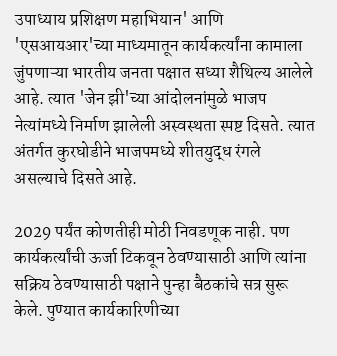उपाध्याय प्रशिक्षण महाभियान' आणि 'एसआयआर'च्या माध्यमातून कार्यकर्त्यांना कामाला जुंपणाऱ्या भारतीय जनता पक्षात सध्या शैथिल्य आलेले आहे. त्यात 'जेन झी'च्या आंदोलनांमुळे भाजप नेत्यांमध्ये निर्माण झालेली अस्वस्थता स्पष्ट दिसते. त्यात अंतर्गत कुरघोडीने भाजपमध्ये शीतयुद्ध रंगले असल्याचे दिसते आहे.

2029 पर्यंत कोणतीही मोठी निवडणूक नाही. पण कार्यकर्त्यांची ऊर्जा टिकवून ठेवण्यासाठी आणि त्यांना सक्रिय ठेवण्यासाठी पक्षाने पुन्हा बैठकांचे सत्र सुरू केले. पुण्यात कार्यकारिणीच्या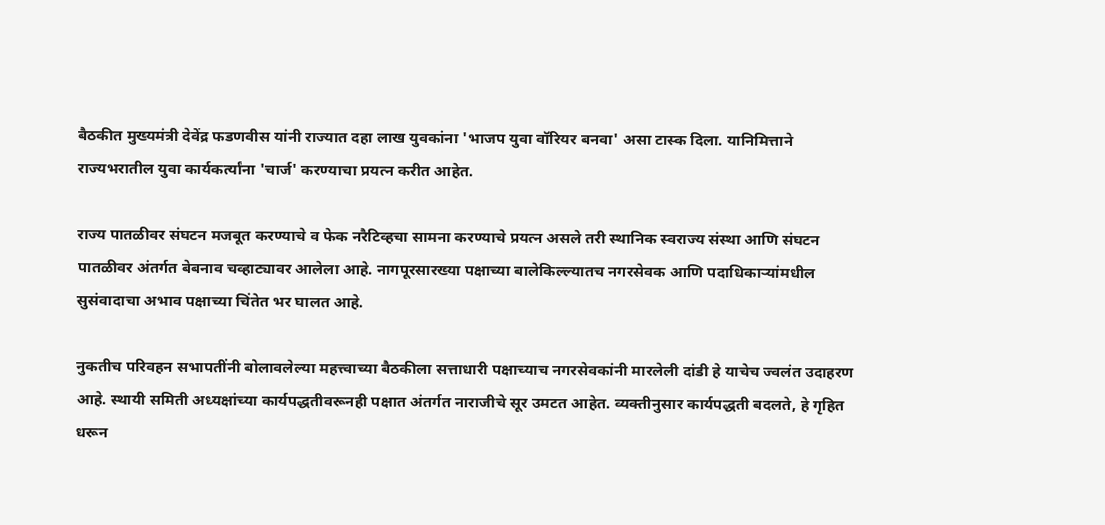बैठकीत मुख्यमंत्री देवेंद्र फडणवीस यांनी राज्यात दहा लाख युवकांना 'भाजप युवा वॉरियर बनवा' असा टास्क दिला. यानिमित्ताने राज्यभरातील युवा कार्यकर्त्यांना 'चार्ज' करण्याचा प्रयत्न करीत आहेत.

राज्य पातळीवर संघटन मजबूत करण्याचे व फेक नरैटिव्हचा सामना करण्याचे प्रयत्न असले तरी स्थानिक स्वराज्य संस्था आणि संघटन पातळीवर अंतर्गत बेबनाव चव्हाट्यावर आलेला आहे. नागपूरसारख्या पक्षाच्या बालेकिल्ल्यातच नगरसेवक आणि पदाधिकाऱ्यांमधील सुसंवादाचा अभाव पक्षाच्या चिंतेत भर घालत आहे.

नुकतीच परिवहन सभापतींनी बोलावलेल्या महत्त्वाच्या बैठकीला सत्ताधारी पक्षाच्याच नगरसेवकांनी मारलेली दांडी हे याचेच ज्वलंत उदाहरण आहे. स्थायी समिती अध्यक्षांच्या कार्यपद्धतीवरूनही पक्षात अंतर्गत नाराजीचे सूर उमटत आहेत. व्यक्तीनुसार कार्यपद्धती बदलते, हे गृहित धरून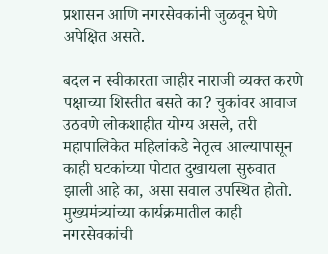प्रशासन आणि नगरसेवकांनी जुळवून घेणे अपेक्षित असते.

बदल न स्वीकारता जाहीर नाराजी व्यक्त करणे पक्षाच्या शिस्तीत बसते का? चुकांवर आवाज उठवणे लोकशाहीत योग्य असले, तरी महापालिकेत महिलांकडे नेतृत्व आल्यापासून काही घटकांच्या पोटात दुखायला सुरुवात झाली आहे का, असा सवाल उपस्थित होतो. मुख्यमंत्र्यांच्या कार्यक्रमातील काही नगरसेवकांची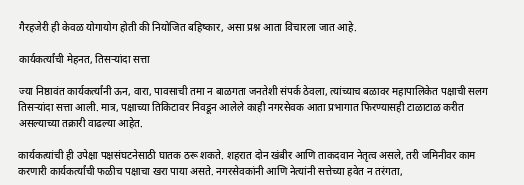गैरहजेरी ही केवळ योगायोग होती की नियोजित बहिष्कार, असा प्रश्न आता विचारला जात आहे.

कार्यकर्त्यांची मेहनत, तिसऱ्यांदा सत्ता

ज्या निष्ठावंत कार्यकर्त्यांनी ऊन, वारा, पावसाची तमा न बाळगता जनतेशी संपर्क ठेवला, त्यांच्याच बळावर महापालिकेत पक्षाची सलग तिसऱ्यांदा सत्ता आली. मात्र, पक्षाच्या तिकिटावर निवडून आलेले काही नगरसेवक आता प्रभागात फिरण्यासही टाळाटाळ करीत असल्याच्या तक्रारी वाढल्या आहेत.

कार्यकत्यांची ही उपेक्षा पक्षसंघटनेसाठी घातक ठरू शकते. शहरात दोन खंबीर आणि ताकदवान नेतृत्व असले, तरी जमिनीवर काम करणारी कार्यकर्त्यांची फळीच पक्षाचा खरा पाया असते. नगरसेवकांनी आणि नेत्यांनी सत्तेच्या हवेत न तरंगता,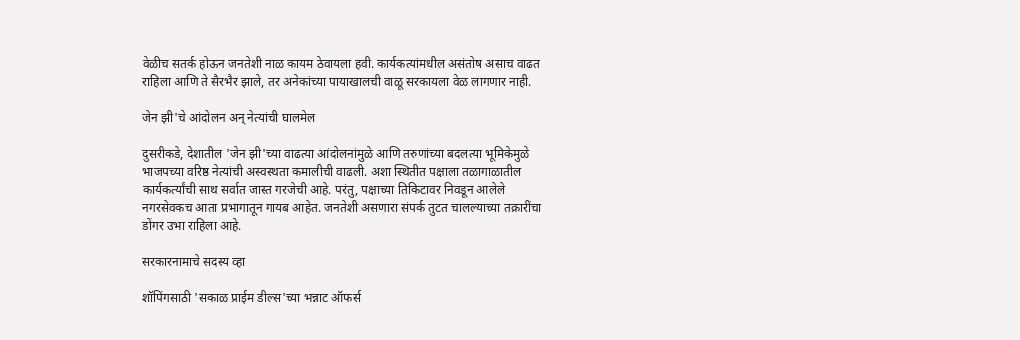वेळीच सतर्क होऊन जनतेशी नाळ कायम ठेवायला हवी. कार्यकत्यांमधील असंतोष असाच वाढत राहिला आणि ते सैरभैर झाले, तर अनेकांच्या पायाखालची वाळू सरकायला वेळ लागणार नाही.

जेन झी'चे आंदोलन अन् नेत्यांची घालमेल

दुसरीकडे, देशातील 'जेन झी'च्या वाढत्या आंदोलनांमुळे आणि तरुणांच्या बदलत्या भूमिकेमुळे भाजपच्या वरिष्ठ नेत्यांची अस्वस्थता कमालीची वाढली. अशा स्थितीत पक्षाला तळागाळातील कार्यकर्त्यांची साथ सर्वात जास्त गरजेची आहे. परंतु, पक्षाच्या तिकिटावर निवडून आलेले नगरसेवकच आता प्रभागातून गायब आहेत. जनतेशी असणारा संपर्क तुटत चालल्याच्या तक्रारींचा डोंगर उभा राहिला आहे.

सरकारनामाचे सदस्य व्हा

शॉपिंगसाठी 'सकाळ प्राईम डील्स'च्या भन्नाट ऑफर्स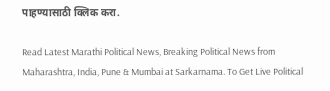पाहण्यासाठी क्लिक करा.

Read Latest Marathi Political News, Breaking Political News from Maharashtra, India, Pune & Mumbai at Sarkarnama. To Get Live Political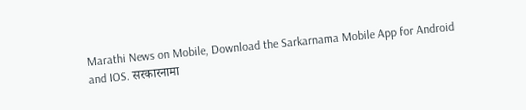Marathi News on Mobile, Download the Sarkarnama Mobile App for Android and IOS. सरकारनामा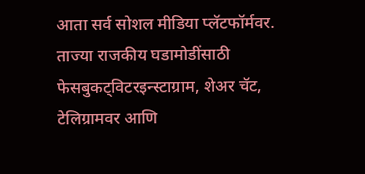आता सर्व सोशल मीडिया प्लॅटफॉर्मवर. ताज्या राजकीय घडामोडींसाठी फेसबुकट्विटरइन्स्टाग्राम, शेअर चॅट, टेलिग्रामवर आणि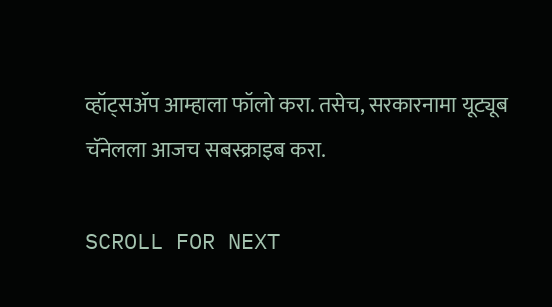व्हॉट्सॲप आम्हाला फॉलो करा. तसेच, सरकारनामा यूट्यूब चॅनेलला आजच सबस्क्राइब करा.

SCROLL FOR NEXT